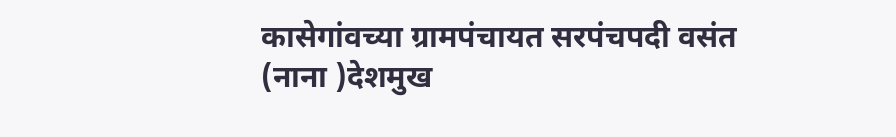कासेगांवच्या ग्रामपंचायत सरपंचपदी वसंत (नाना )देशमुख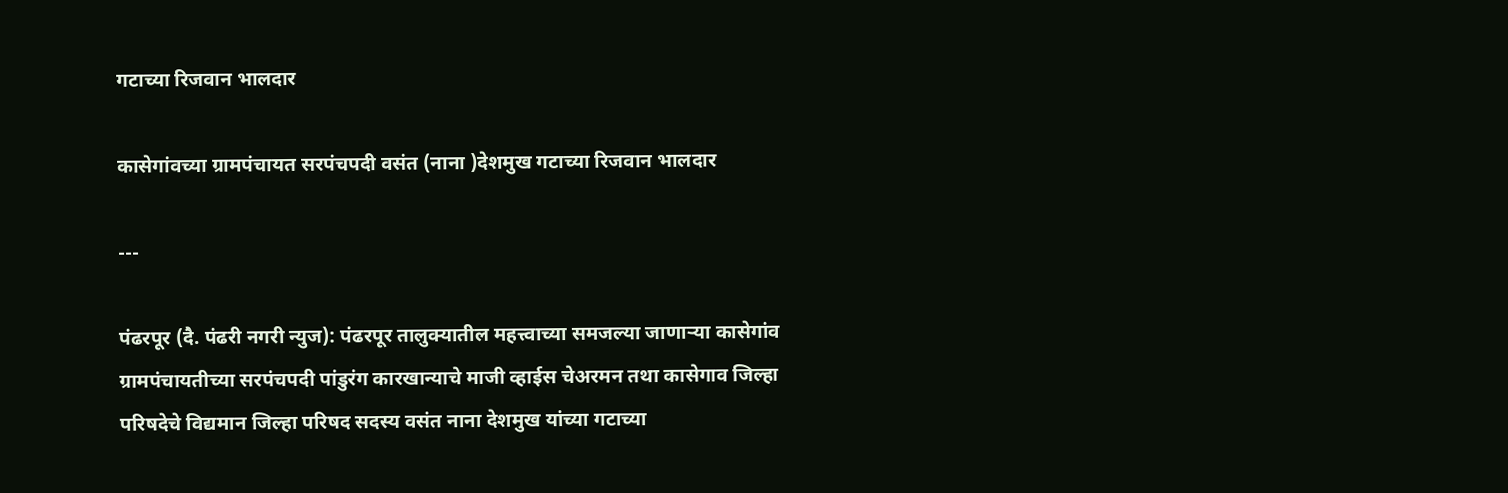गटाच्या रिजवान भालदार

कासेगांवच्या ग्रामपंचायत सरपंचपदी वसंत (नाना )देशमुख गटाच्या रिजवान भालदार

---

पंढरपूर (दै. पंढरी नगरी न्युज): पंढरपूर तालुक्यातील महत्त्वाच्या समजल्या जाणाऱ्या कासेगांव ग्रामपंचायतीच्या सरपंचपदी पांडुरंग कारखान्याचे माजी व्हाईस चेअरमन तथा कासेगाव जिल्हा परिषदेचे विद्यमान जिल्हा परिषद सदस्य वसंत नाना देशमुख यांच्या गटाच्या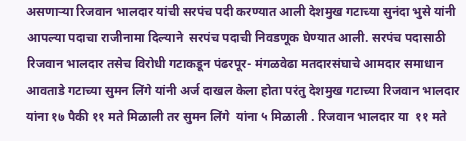असणाऱ्या रिजवान भालदार यांची सरपंच पदी करण्यात आली देशमुख गटाच्या सुनंदा भुसे यांनी आपल्या पदाचा राजीनामा दिल्याने  सरपंच पदाची निवडणूक घेण्यात आली. सरपंच पदासाठी रिजवान भालदार तसेच विरोधी गटाकडून पंढरपूर- मंगळवेढा मतदारसंघाचे आमदार समाधान आवताडे गटाच्या सुमन लिंगे यांनी अर्ज दाखल केला होता परंतु देशमुख गटाच्या रिजवान भालदार यांना १७ पैकी ११ मते मिळाली तर सुमन लिंगे  यांना ५ मिळाली . रिजवान भालदार या  ११ मते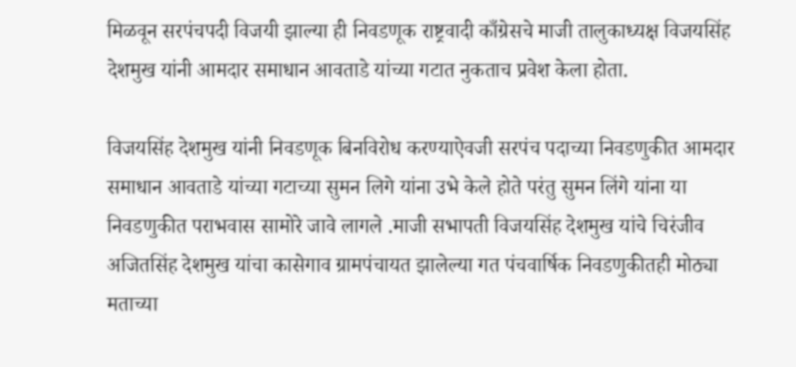मिळवून सरपंचपदी विजयी झाल्या ही निवडणूक राष्ट्रवादी काँग्रेसचे माजी तालुकाध्यक्ष विजयसिंह देशमुख यांनी आमदार समाधान आवताडे यांच्या गटात नुकताच प्रवेश केला होता.

विजयसिंह देशमुख यांनी निवडणूक बिनविरोध करण्याऐवजी सरपंच पदाच्या निवडणुकीत आमदार समाधान आवताडे यांच्या गटाच्या सुमन लिगे यांना उभे केले होते परंतु सुमन लिंगे यांना या निवडणुकीत पराभवास सामोरे जावे लागले .माजी सभापती विजयसिंह देशमुख यांचे चिरंजीव अजितसिंह देशमुख यांचा कासेगाव ग्रामपंचायत झालेल्या गत पंचवार्षिक निवडणुकीतही मोठ्या मताच्या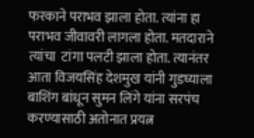फरकाने पराभव झाला होता. त्यांना हा पराभव जीवावरी लागला होता. मतदाराने त्यांचा  टांगा पलटी झाला होता. त्यानंतर आता विजयसिंह देशमुख यांनी गुडघ्याला बाशिंग बांधून सुमन लिंगे यांना सरपंच करण्यासाठी अतोनात प्रयत्न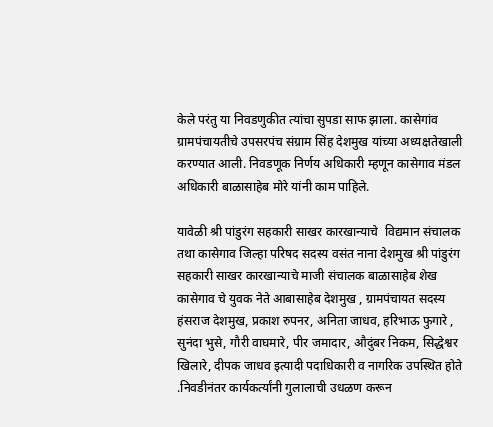केले परंतु या निवडणुकीत त्यांचा सुपडा साफ झाला. कासेगांव ग्रामपंचायतीचे उपसरपंच संग्राम सिंह देशमुख यांच्या अध्यक्षतेखाली करण्यात आली. निवडणूक निर्णय अधिकारी म्हणून कासेगाव मंडल अधिकारी बाळासाहेब मोरे यांनी काम पाहिले.

यावेळी श्री पांडुरंग सहकारी साखर कारखान्याचे  विद्यमान संचालक तथा कासेगाव जिल्हा परिषद सदस्य वसंत नाना देशमुख श्री पांडुरंग सहकारी साखर कारखान्याचे माजी संचालक बाळासाहेब शेख कासेगाव चे युवक नेते आबासाहेब देशमुख , ग्रामपंचायत सदस्य हंसराज देशमुख, प्रकाश रुपनर, अनिता जाधव, हरिभाऊ फुगारे , सुनंदा भुसे, गौरी वाघमारे, पीर जमादार, औदुंबर निकम, सिद्धेश्वर खिलारे, दीपक जाधव इत्यादी पदाधिकारी व नागरिक उपस्थित होते .निवडीनंतर कार्यकर्त्यांनी गुलालाची उधळण करून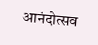आनंदोत्सव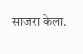साजरा केला.